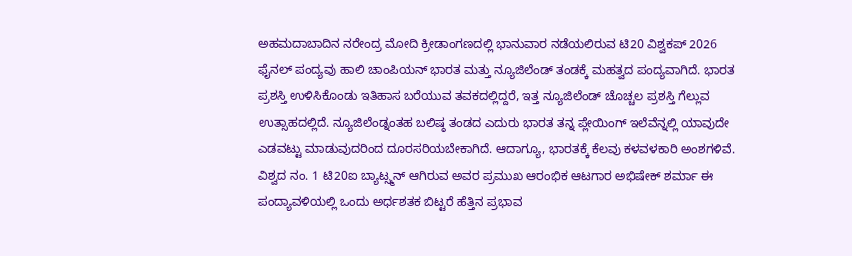ಅಹಮದಾಬಾದಿನ ನರೇಂದ್ರ ಮೋದಿ ಕ್ರೀಡಾಂಗಣದಲ್ಲಿ ಭಾನುವಾರ ನಡೆಯಲಿರುವ ಟಿ20 ವಿಶ್ವಕಪ್ 2026 ಫೈನಲ್ ಪಂದ್ಯವು ಹಾಲಿ ಚಾಂಪಿಯನ್ ಭಾರತ ಮತ್ತು ನ್ಯೂಜಿಲೆಂಡ್ ತಂಡಕ್ಕೆ ಮಹತ್ವದ ಪಂದ್ಯವಾಗಿದೆ. ಭಾರತ ಪ್ರಶಸ್ತಿ ಉಳಿಸಿಕೊಂಡು ಇತಿಹಾಸ ಬರೆಯುವ ತವಕದಲ್ಲಿದ್ದರೆ, ಇತ್ತ ನ್ಯೂಜಿಲೆಂಡ್ ಚೊಚ್ಚಲ ಪ್ರಶಸ್ತಿ ಗೆಲ್ಲುವ ಉತ್ಸಾಹದಲ್ಲಿದೆ. ನ್ಯೂಜಿಲೆಂಡ್ನಂತಹ ಬಲಿಷ್ಠ ತಂಡದ ಎದುರು ಭಾರತ ತನ್ನ ಪ್ಲೇಯಿಂಗ್ ಇಲೆವೆನ್ನಲ್ಲಿ ಯಾವುದೇ ಎಡವಟ್ಟು ಮಾಡುವುದರಿಂದ ದೂರಸರಿಯಬೇಕಾಗಿದೆ. ಆದಾಗ್ಯೂ, ಭಾರತಕ್ಕೆ ಕೆಲವು ಕಳವಳಕಾರಿ ಅಂಶಗಳಿವೆ. ವಿಶ್ವದ ನಂ. 1 ಟಿ20ಐ ಬ್ಯಾಟ್ಸ್ಮನ್ ಆಗಿರುವ ಅವರ ಪ್ರಮುಖ ಆರಂಭಿಕ ಆಟಗಾರ ಅಭಿಷೇಕ್ ಶರ್ಮಾ ಈ ಪಂದ್ಯಾವಳಿಯಲ್ಲಿ ಒಂದು ಅರ್ಧಶತಕ ಬಿಟ್ಟರೆ ಹೆತ್ತಿನ ಪ್ರಭಾವ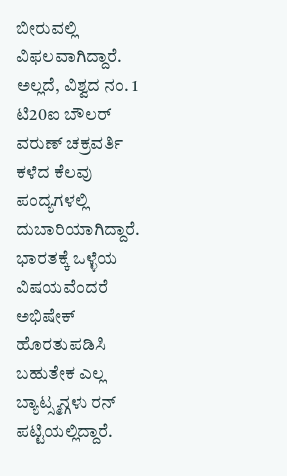ಬೀರುವಲ್ಲಿ ವಿಫಲವಾಗಿದ್ದಾರೆ. ಅಲ್ಲದೆ, ವಿಶ್ವದ ನಂ. 1 ಟಿ20ಐ ಬೌಲರ್ ವರುಣ್ ಚಕ್ರವರ್ತಿ ಕಳೆದ ಕೆಲವು ಪಂದ್ಯಗಳಲ್ಲಿ ದುಬಾರಿಯಾಗಿದ್ದಾರೆ.
ಭಾರತಕ್ಕೆ ಒಳ್ಳೆಯ ವಿಷಯವೆಂದರೆ ಅಭಿಷೇಕ್ ಹೊರತುಪಡಿಸಿ ಬಹುತೇಕ ಎಲ್ಲ ಬ್ಯಾಟ್ಸ್ಮನ್ಗಳು ರನ್ ಪಟ್ಟಿಯಲ್ಲಿದ್ದಾರೆ.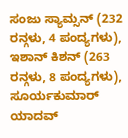ಸಂಜು ಸ್ಯಾಮ್ಸನ್ (232 ರನ್ಗಳು, 4 ಪಂದ್ಯಗಳು), ಇಶಾನ್ ಕಿಶನ್ (263 ರನ್ಗಳು, 8 ಪಂದ್ಯಗಳು), ಸೂರ್ಯಕುಮಾರ್ ಯಾದವ್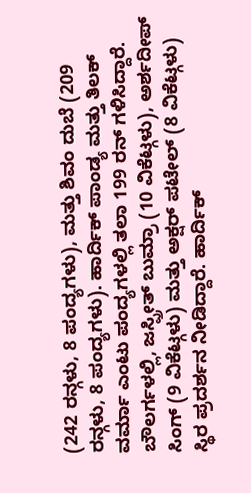(242 ರನ್ಗಳು, 8 ಪಂದ್ಯಗಳು), ಮತ್ತು ಶಿವಂ ದುಬೆ (209 ರನ್ಗಳು, 8 ಪಂದ್ಯಗಳು). ಹಾರ್ದಿಕ್ ಪಾಂಡ್ಯ ಮತ್ತು ತಿಲಕ್ ವರ್ಮಾ ಎಂಟು ಪಂದ್ಯಗಳಲ್ಲಿ ತಲಾ 199 ರನ್ ಗಳಿಸಿದ್ದಾರೆ.
ಬೌಲರ್ಗಳಲ್ಲಿ, ಜಸ್ಪ್ರೀತ್ ಬುಮ್ರಾ (10 ವಿಕೆಟ್ಗಳು), ಅರ್ಶದೀಪ್ ಸಿಂಗ್ (9 ವಿಕೆಟ್ಗಳು) ಮತ್ತು ಅಕ್ಷರ್ ಪಟೇಲ್ (8 ವಿಕೆಟ್ಗಳು) ಸ್ಥಿರ ಪ್ರದರ್ಶನ ನೀಡಿದ್ದಾರೆ. ಹಾರ್ದಿಕ್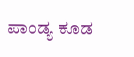ಪಾಂಡ್ಯ ಕೂಡ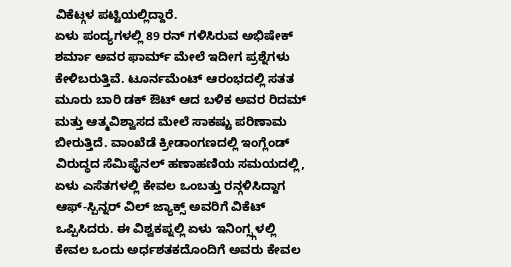ವಿಕೆಟ್ಗಳ ಪಟ್ಟಿಯಲ್ಲಿದ್ದಾರೆ.
ಏಳು ಪಂದ್ಯಗಳಲ್ಲಿ 89 ರನ್ ಗಳಿಸಿರುವ ಅಭಿಷೇಕ್ ಶರ್ಮಾ ಅವರ ಫಾರ್ಮ್ ಮೇಲೆ ಇದೀಗ ಪ್ರಶ್ನೆಗಳು ಕೇಳಿಬರುತ್ತಿವೆ. ಟೂರ್ನಮೆಂಟ್ ಆರಂಭದಲ್ಲಿ ಸತತ ಮೂರು ಬಾರಿ ಡಕ್ ಔಟ್ ಆದ ಬಳಿಕ ಅವರ ರಿದಮ್ ಮತ್ತು ಆತ್ಮವಿಶ್ವಾಸದ ಮೇಲೆ ಸಾಕಷ್ಟು ಪರಿಣಾಮ ಬೀರುತ್ತಿದೆ. ವಾಂಖೆಡೆ ಕ್ರೀಡಾಂಗಣದಲ್ಲಿ ಇಂಗ್ಲೆಂಡ್ ವಿರುದ್ಧದ ಸೆಮಿಫೈನಲ್ ಹಣಾಹಣಿಯ ಸಮಯದಲ್ಲಿ, ಏಳು ಎಸೆತಗಳಲ್ಲಿ ಕೇವಲ ಒಂಬತ್ತು ರನ್ಗಳಿಸಿದ್ದಾಗ ಆಫ್-ಸ್ಪಿನ್ನರ್ ವಿಲ್ ಜ್ಯಾಕ್ಸ್ ಅವರಿಗೆ ವಿಕೆಟ್ ಒಪ್ಪಿಸಿದರು. ಈ ವಿಶ್ವಕಪ್ನಲ್ಲಿ ಏಳು ಇನಿಂಗ್ಸ್ಗಳಲ್ಲಿ ಕೇವಲ ಒಂದು ಅರ್ಧಶತಕದೊಂದಿಗೆ ಅವರು ಕೇವಲ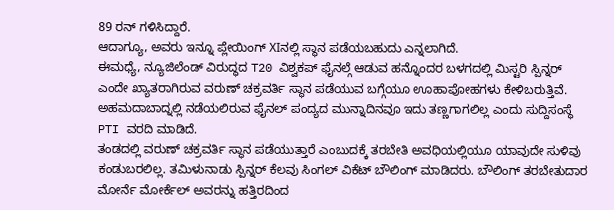89 ರನ್ ಗಳಿಸಿದ್ದಾರೆ.
ಆದಾಗ್ಯೂ, ಅವರು ಇನ್ನೂ ಪ್ಲೇಯಿಂಗ್ XIನಲ್ಲಿ ಸ್ಥಾನ ಪಡೆಯಬಹುದು ಎನ್ನಲಾಗಿದೆ.
ಈಮಧ್ಯೆ, ನ್ಯೂಜಿಲೆಂಡ್ ವಿರುದ್ಧದ T20 ವಿಶ್ವಕಪ್ ಫೈನಲ್ಗೆ ಆಡುವ ಹನ್ನೊಂದರ ಬಳಗದಲ್ಲಿ ಮಿಸ್ಟರಿ ಸ್ಪಿನ್ನರ್ ಎಂದೇ ಖ್ಯಾತರಾಗಿರುವ ವರುಣ್ ಚಕ್ರವರ್ತಿ ಸ್ಥಾನ ಪಡೆಯುವ ಬಗ್ಗೆಯೂ ಊಹಾಪೋಹಗಳು ಕೇಳಿಬರುತ್ತಿವೆ. ಅಹಮದಾಬಾದ್ನಲ್ಲಿ ನಡೆಯಲಿರುವ ಫೈನಲ್ ಪಂದ್ಯದ ಮುನ್ನಾದಿನವೂ ಇದು ತಣ್ಣಗಾಗಲಿಲ್ಲ ಎಂದು ಸುದ್ದಿಸಂಸ್ಥೆ PTI ವರದಿ ಮಾಡಿದೆ.
ತಂಡದಲ್ಲಿ ವರುಣ್ ಚಕ್ರವರ್ತಿ ಸ್ಥಾನ ಪಡೆಯುತ್ತಾರೆ ಎಂಬುದಕ್ಕೆ ತರಬೇತಿ ಅವಧಿಯಲ್ಲಿಯೂ ಯಾವುದೇ ಸುಳಿವು ಕಂಡುಬರಲಿಲ್ಲ. ತಮಿಳುನಾಡು ಸ್ಪಿನ್ನರ್ ಕೆಲವು ಸಿಂಗಲ್ ವಿಕೆಟ್ ಬೌಲಿಂಗ್ ಮಾಡಿದರು. ಬೌಲಿಂಗ್ ತರಬೇತುದಾರ ಮೋರ್ನೆ ಮೋರ್ಕೆಲ್ ಅವರನ್ನು ಹತ್ತಿರದಿಂದ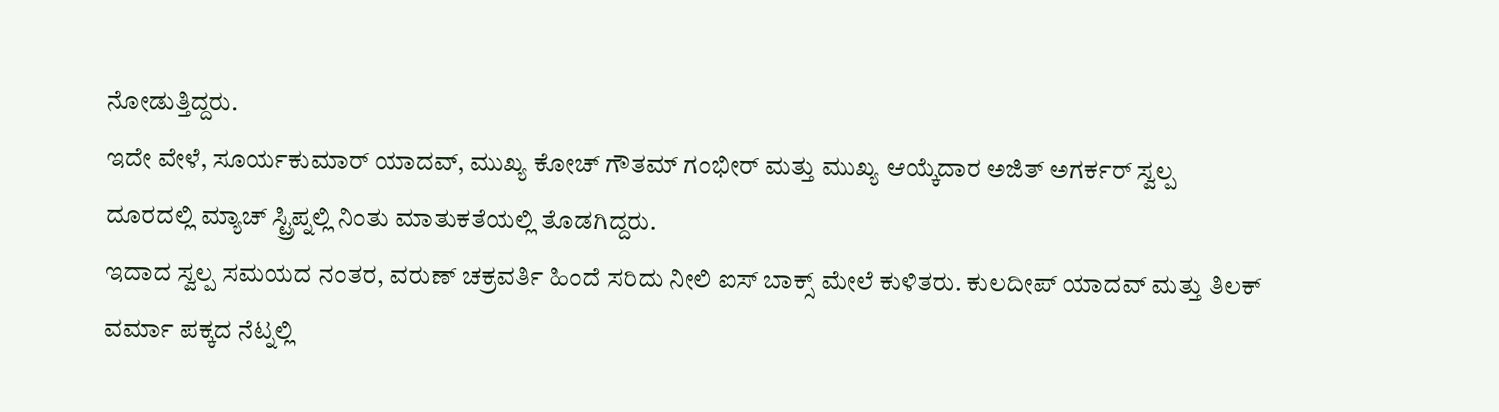ನೋಡುತ್ತಿದ್ದರು.
ಇದೇ ವೇಳೆ, ಸೂರ್ಯಕುಮಾರ್ ಯಾದವ್, ಮುಖ್ಯ ಕೋಚ್ ಗೌತಮ್ ಗಂಭೀರ್ ಮತ್ತು ಮುಖ್ಯ ಆಯ್ಕೆದಾರ ಅಜಿತ್ ಅಗರ್ಕರ್ ಸ್ವಲ್ಪ ದೂರದಲ್ಲಿ ಮ್ಯಾಚ್ ಸ್ಟ್ರಿಪ್ನಲ್ಲಿ ನಿಂತು ಮಾತುಕತೆಯಲ್ಲಿ ತೊಡಗಿದ್ದರು.
ಇದಾದ ಸ್ವಲ್ಪ ಸಮಯದ ನಂತರ, ವರುಣ್ ಚಕ್ರವರ್ತಿ ಹಿಂದೆ ಸರಿದು ನೀಲಿ ಐಸ್ ಬಾಕ್ಸ್ ಮೇಲೆ ಕುಳಿತರು. ಕುಲದೀಪ್ ಯಾದವ್ ಮತ್ತು ತಿಲಕ್ ವರ್ಮಾ ಪಕ್ಕದ ನೆಟ್ನಲ್ಲಿ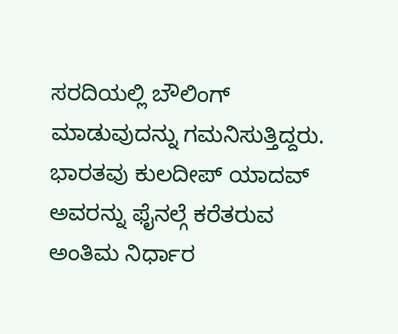ಸರದಿಯಲ್ಲಿ ಬೌಲಿಂಗ್ ಮಾಡುವುದನ್ನು ಗಮನಿಸುತ್ತಿದ್ದರು. ಭಾರತವು ಕುಲದೀಪ್ ಯಾದವ್ ಅವರನ್ನು ಫೈನಲ್ಗೆ ಕರೆತರುವ ಅಂತಿಮ ನಿರ್ಧಾರ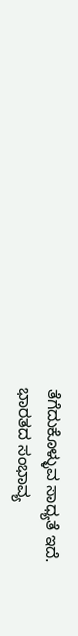ತೆಗೆದುಕೊಳ್ಳುವ ಸಾಧ್ಯತೆ ಇದೆ.
ಭಾರತದ ಸಂಭಾವ್ಯ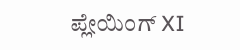ಪ್ಲೇಯಿಂಗ್ XI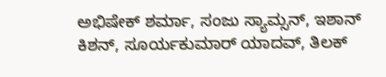ಅಭಿಷೇಕ್ ಶರ್ಮಾ, ಸಂಜು ಸ್ಯಾಮ್ಸನ್, ಇಶಾನ್ ಕಿಶನ್, ಸೂರ್ಯಕುಮಾರ್ ಯಾದವ್, ತಿಲಕ್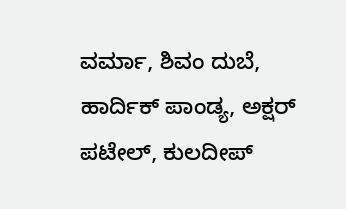ವರ್ಮಾ, ಶಿವಂ ದುಬೆ, ಹಾರ್ದಿಕ್ ಪಾಂಡ್ಯ, ಅಕ್ಷರ್ ಪಟೇಲ್, ಕುಲದೀಪ್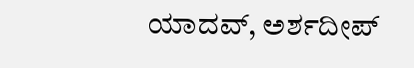ಯಾದವ್, ಅರ್ಶದೀಪ್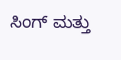ಸಿಂಗ್ ಮತ್ತು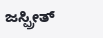ಜಸ್ಪ್ರೀತ್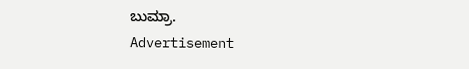ಬುಮ್ರಾ.
Advertisement